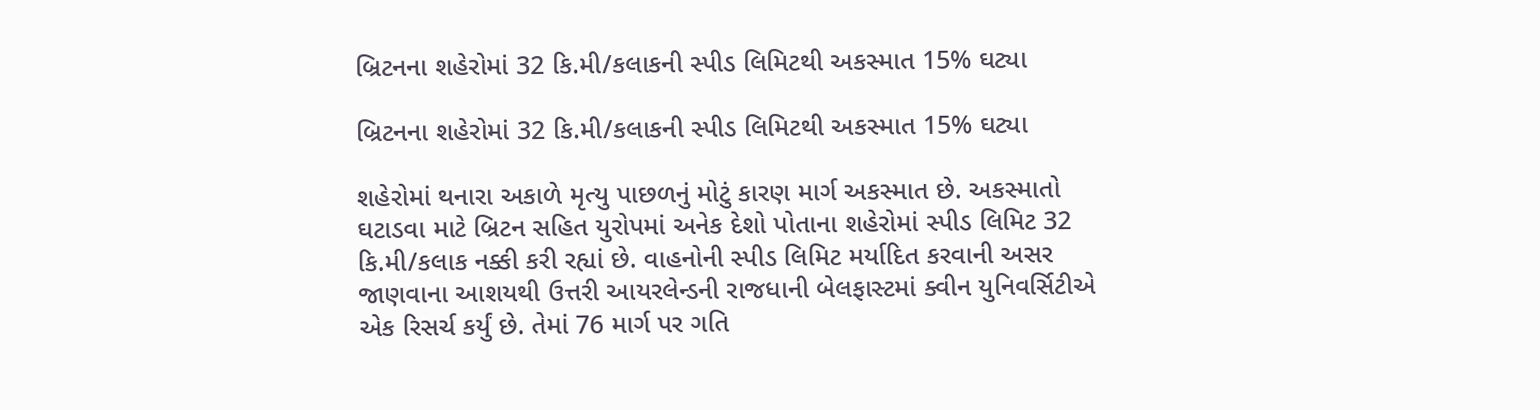બ્રિટનના શહેરોમાં 32 કિ.મી/કલાકની સ્પીડ લિમિટથી અકસ્માત 15% ઘટ્યા

બ્રિટનના શહેરોમાં 32 કિ.મી/કલાકની સ્પીડ લિમિટથી અકસ્માત 15% ઘટ્યા

શહેરોમાં થનારા અકાળે મૃત્યુ પાછળનું મોટું કારણ માર્ગ અકસ્માત છે. અકસ્માતો ઘટાડવા માટે બ્રિટન સહિત યુરોપમાં અનેક દેશો પોતાના શહેરોમાં સ્પીડ લિમિટ 32 કિ.મી/કલાક નક્કી કરી રહ્યાં છે. વાહનોની સ્પીડ લિમિટ મર્યાદિત કરવાની અસર જાણવાના આશયથી ઉત્તરી આયરલેન્ડની રાજધાની બેલફાસ્ટમાં ક્વીન યુનિવર્સિટીએ એક રિસર્ચ કર્યું છે. તેમાં 76 માર્ગ પર ગતિ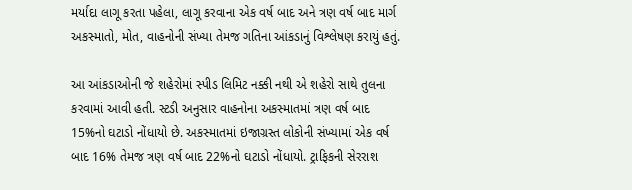મર્યાદા લાગૂ કરતા પહેલા, લાગૂ કરવાના એક વર્ષ બાદ અને ત્રણ વર્ષ બાદ માર્ગ અકસ્માતો, મોત, વાહનોની સંખ્યા તેમજ ગતિના આંકડાનું વિશ્લેષણ કરાયું હતું.

આ આંકડાઓની જે શહેરોમાં સ્પીડ લિમિટ નક્કી નથી એ શહેરો સાથે તુલના કરવામાં આવી હતી. સ્ટડી અનુસાર વાહનોના અકસ્માતમાં ત્રણ વર્ષ બાદ 15%નો ઘટાડો નોંધાયો છે. અકસ્માતમાં ઇજાગ્રસ્ત લોકોની સંખ્યામાં એક વર્ષ બાદ 16% તેમજ ત્રણ વર્ષ બાદ 22%નો ઘટાડો નોંધાયો. ટ્રાફિકની સેરરાશ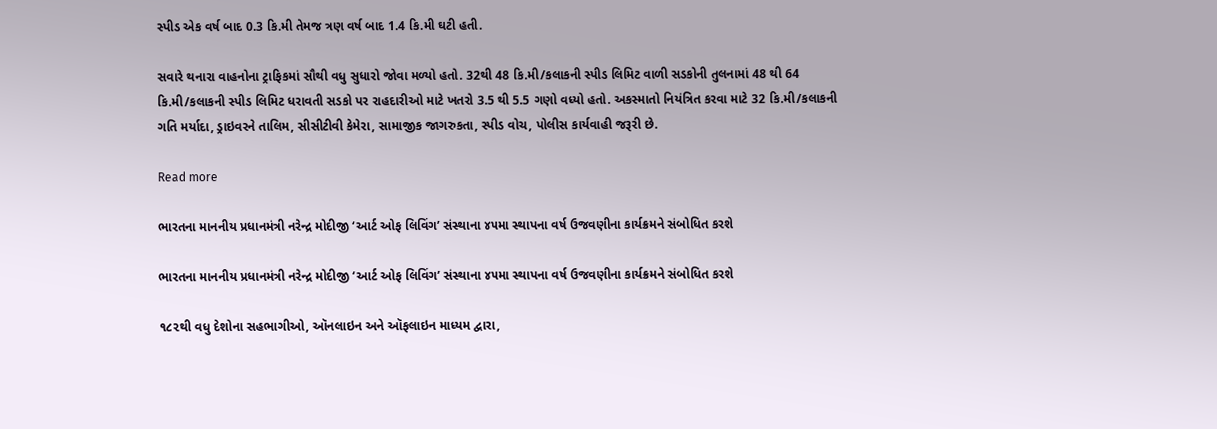સ્પીડ એક વર્ષ બાદ 0.3 કિ.મી તેમજ ત્રણ વર્ષ બાદ 1.4 કિ.મી ઘટી હતી.

સવારે થનારા વાહનોના ટ્રાફિકમાં સૌથી વધુ સુધારો જોવા મળ્યો હતો. 32થી 48 કિ.મી/કલાકની સ્પીડ લિમિટ વાળી સડકોની તુલનામાં 48 થી 64 કિ.મી/કલાકની સ્પીડ લિમિટ ધરાવતી સડકો પર રાહદારીઓ માટે ખતરો 3.5 થી 5.5 ગણો વધ્યો હતો. અકસ્માતો નિયંત્રિત કરવા માટે 32 કિ.મી/કલાકની ગતિ મર્યાદા, ડ્રાઇવરને તાલિમ, સીસીટીવી કેમેરા, સામાજીક જાગરુકતા, સ્પીડ વોચ, પોલીસ કાર્યવાહી જરૂરી છે.

Read more

ભારતના માનનીય પ્રધાનમંત્રી નરેન્દ્ર મોદીજી ‘આર્ટ ઓફ લિવિંગ’ સંસ્થાના ૪૫મા સ્થાપના વર્ષ ઉજવણીના કાર્યક્રમને સંબોધિત કરશે

ભારતના માનનીય પ્રધાનમંત્રી નરેન્દ્ર મોદીજી ‘આર્ટ ઓફ લિવિંગ’ સંસ્થાના ૪૫મા સ્થાપના વર્ષ ઉજવણીના કાર્યક્રમને સંબોધિત કરશે

૧૮૨થી વધુ દેશોના સહભાગીઓ, ઑનલાઇન અને ઑફલાઇન માધ્યમ દ્વારા,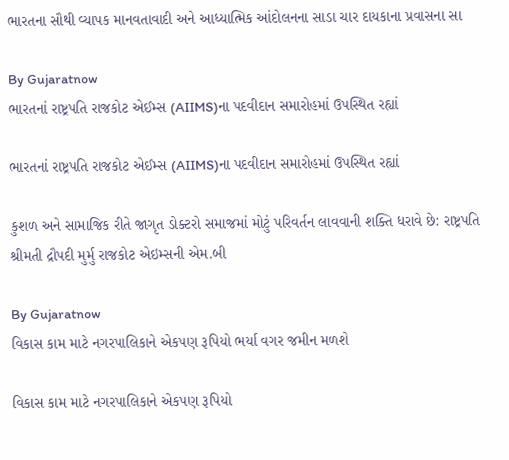ભારતના સૌથી વ્યાપક માનવતાવાદી અને આધ્યાત્મિક આંદોલનના સાડા ચાર દાયકાના પ્રવાસના સા

By Gujaratnow
ભારતનાં રાષ્ટ્રપતિ રાજકોટ એઈમ્સ (AIIMS)ના પદવીદાન સમારોહમાં ઉપસ્થિત રહ્યાં

ભારતનાં રાષ્ટ્રપતિ રાજકોટ એઈમ્સ (AIIMS)ના પદવીદાન સમારોહમાં ઉપસ્થિત રહ્યાં

કુશળ અને સામાજિક રીતે જાગૃત ડોક્ટરો સમાજમાં મોટું પરિવર્તન લાવવાની શક્તિ ધરાવે છે: રાષ્ટ્રપતિ શ્રીમતી દ્રૌપદી મુર્મુ રાજકોટ એઇમ્સની એમ.બી

By Gujaratnow
વિકાસ કામ માટે નગરપાલિકાને એકપણ રૂપિયો ભર્યા વગર જમીન મળશે

વિકાસ કામ માટે નગરપાલિકાને એકપણ રૂપિયો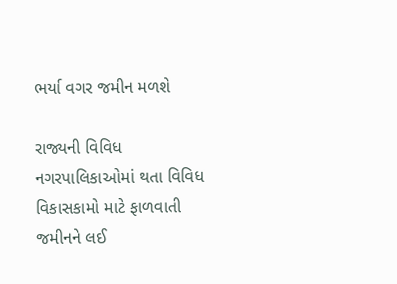ભર્યા વગર જમીન મળશે

રાજ્યની વિવિધ નગરપાલિકાઓમાં થતા વિવિધ વિકાસકામો માટે ફાળવાતી જમીનને લઈ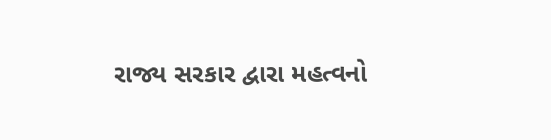રાજ્ય સરકાર દ્વારા મહત્વનો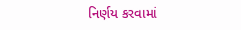નિર્ણય કરવામાં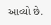આવ્યો છે.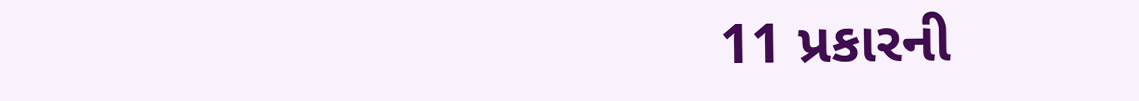11 પ્રકારની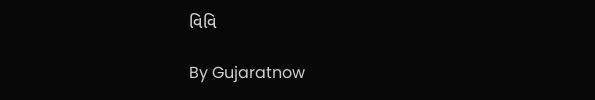વિવિ

By Gujaratnow